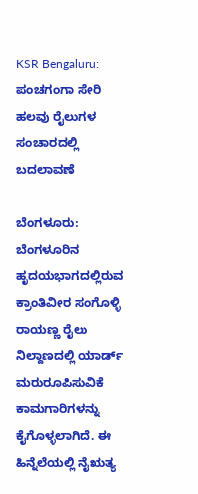KSR Bengaluru: ಪಂಚಗಂಗಾ ಸೇರಿ ಹಲವು ರೈಲುಗಳ ಸಂಚಾರದಲ್ಲಿ ಬದಲಾವಣೆ

ಬೆಂಗಳೂರು: ಬೆಂಗಳೂರಿನ ಹೃದಯಭಾಗದಲ್ಲಿರುವ ಕ್ರಾಂತಿವೀರ ಸಂಗೊಳ್ಳಿ ರಾಯಣ್ಣ ರೈಲು ನಿಲ್ದಾಣದಲ್ಲಿ ಯಾರ್ಡ್ ಮರುರೂಪಿಸುವಿಕೆ ಕಾಮಗಾರಿಗಳನ್ನು ಕೈಗೊಳ್ಳಲಾಗಿದೆ. ಈ ಹಿನ್ನೆಲೆಯಲ್ಲಿ ನೈಋತ್ಯ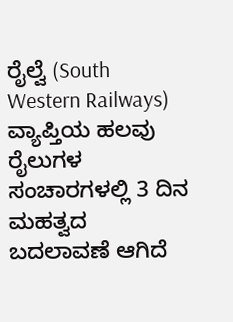ರೈಲ್ವೆ (South Western Railways) ವ್ಯಾಪ್ತಿಯ ಹಲವು ರೈಲುಗಳ ಸಂಚಾರಗಳಲ್ಲಿ 3 ದಿನ ಮಹತ್ವದ ಬದಲಾವಣೆ ಆಗಿದೆ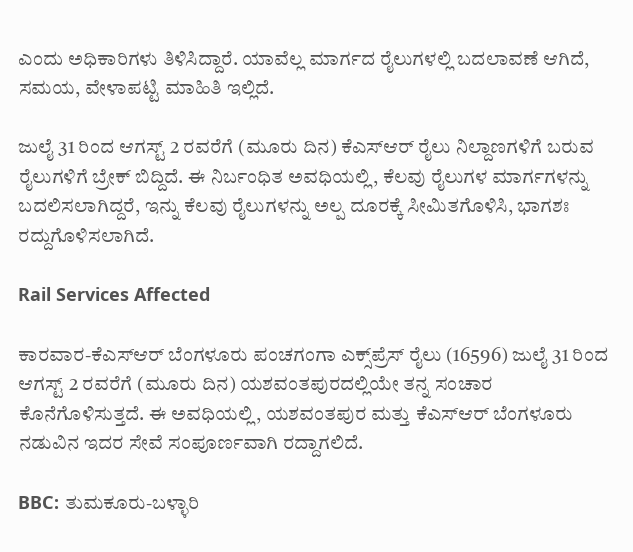ಎಂದು ಅಧಿಕಾರಿಗಳು ತಿಳಿಸಿದ್ದಾರೆ. ಯಾವೆಲ್ಲ ಮಾರ್ಗದ ರೈಲುಗಳಲ್ಲಿ ಬದಲಾವಣೆ ಆಗಿದೆ, ಸಮಯ, ವೇಳಾಪಟ್ಟಿ ಮಾಹಿತಿ ಇಲ್ಲಿದೆ.

ಜುಲೈ 31 ರಿಂದ ಆಗಸ್ಟ್ 2 ರವರೆಗೆ (ಮೂರು ದಿನ) ಕೆಎಸ್‌ಆರ್ ರೈಲು ನಿಲ್ದಾಣಗಳಿಗೆ ಬರುವ ರೈಲುಗಳಿಗೆ ಬ್ರೇಕ್ ಬಿದ್ದಿದೆ. ಈ ನಿರ್ಬಂಧಿತ ಅವಧಿಯಲ್ಲಿ, ಕೆಲವು ರೈಲುಗಳ ಮಾರ್ಗಗಳನ್ನು ಬದಲಿಸಲಾಗಿದ್ದರೆ, ಇನ್ನು ಕೆಲವು ರೈಲುಗಳನ್ನು ಅಲ್ಪ ದೂರಕ್ಕೆ ಸೀಮಿತಗೊಳಿಸಿ, ಭಾಗಶಃ ರದ್ದುಗೊಳಿಸಲಾಗಿದೆ.

Rail Services Affected

ಕಾರವಾರ-ಕೆಎಸ್‌ಆರ್ ಬೆಂಗಳೂರು ಪಂಚಗಂಗಾ ಎಕ್ಸ್‌ಪ್ರೆಸ್ ರೈಲು (16596) ಜುಲೈ 31 ರಿಂದ ಆಗಸ್ಟ್ 2 ರವರೆಗೆ (ಮೂರು ದಿನ) ಯಶವಂತಪುರದಲ್ಲಿಯೇ ತನ್ನ ಸಂಚಾರ ಕೊನೆಗೊಳಿಸುತ್ತದೆ. ಈ ಅವಧಿಯಲ್ಲಿ, ಯಶವಂತಪುರ ಮತ್ತು ಕೆಎಸ್‌ಆರ್ ಬೆಂಗಳೂರು ನಡುವಿನ ಇದರ ಸೇವೆ ಸಂಪೂರ್ಣವಾಗಿ ರದ್ದಾಗಲಿದೆ.

BBC: ತುಮಕೂರು-ಬಳ್ಳಾರಿ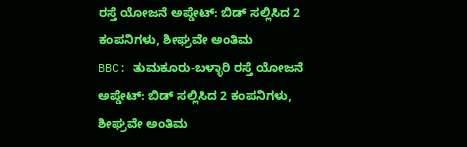ರಸ್ತೆ ಯೋಜನೆ ಅಪ್ಡೇಟ್: ಬಿಡ್ ಸಲ್ಲಿಸಿದ 2 ಕಂಪನಿಗಳು, ಶೀಘ್ರವೇ ಅಂತಿಮ
BBC: ತುಮಕೂರು-ಬಳ್ಳಾರಿ ರಸ್ತೆ ಯೋಜನೆ ಅಪ್ಡೇಟ್: ಬಿಡ್ ಸಲ್ಲಿಸಿದ 2 ಕಂಪನಿಗಳು, ಶೀಘ್ರವೇ ಅಂತಿಮ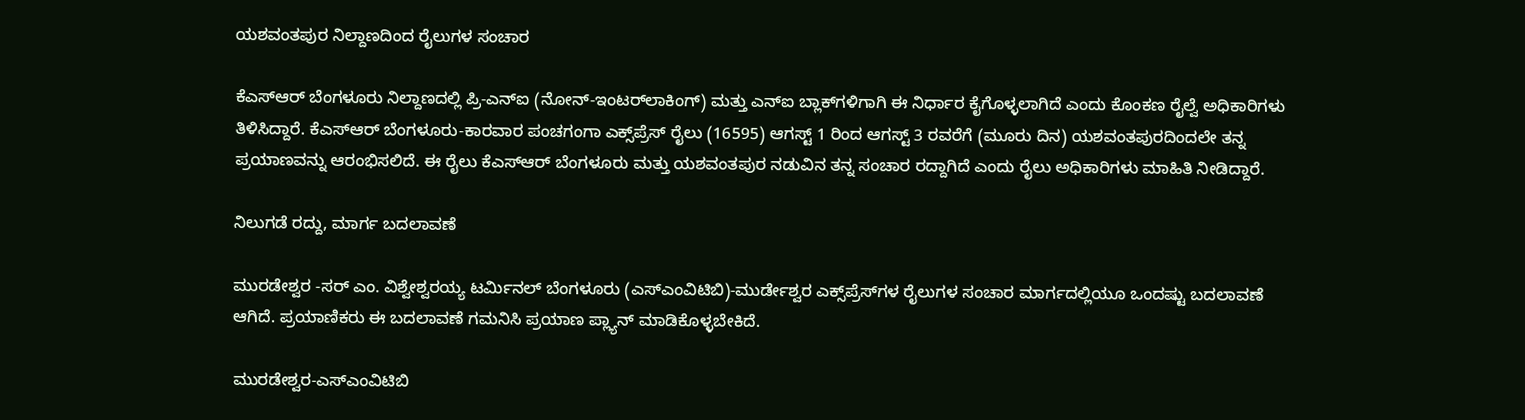ಯಶವಂತಪುರ ನಿಲ್ದಾಣದಿಂದ ರೈಲುಗಳ ಸಂಚಾರ

ಕೆಎಸ್‌ಆರ್ ಬೆಂಗಳೂರು ನಿಲ್ದಾಣದಲ್ಲಿ ಪ್ರಿ-ಎನ್‌ಐ (ನೋನ್‌-ಇಂಟರ್‌ಲಾಕಿಂಗ್) ಮತ್ತು ಎನ್‌ಐ ಬ್ಲಾಕ್‌ಗಳಿಗಾಗಿ ಈ ನಿರ್ಧಾರ ಕೈಗೊಳ್ಳಲಾಗಿದೆ ಎಂದು ಕೊಂಕಣ ರೈಲ್ವೆ ಅಧಿಕಾರಿಗಳು ತಿಳಿಸಿದ್ದಾರೆ. ಕೆಎಸ್‌ಆರ್ ಬೆಂಗಳೂರು-ಕಾರವಾರ ಪಂಚಗಂಗಾ ಎಕ್ಸ್‌ಪ್ರೆಸ್ ರೈಲು (16595) ಆಗಸ್ಟ್ 1 ರಿಂದ ಆಗಸ್ಟ್ 3 ರವರೆಗೆ (ಮೂರು ದಿನ) ಯಶವಂತಪುರದಿಂದಲೇ ತನ್ನ ಪ್ರಯಾಣವನ್ನು ಆರಂಭಿಸಲಿದೆ. ಈ ರೈಲು ಕೆಎಸ್‌ಆರ್ ಬೆಂಗಳೂರು ಮತ್ತು ಯಶವಂತಪುರ ನಡುವಿನ ತನ್ನ ಸಂಚಾರ ರದ್ದಾಗಿದೆ ಎಂದು ರೈಲು ಅಧಿಕಾರಿಗಳು ಮಾಹಿತಿ ನೀಡಿದ್ದಾರೆ.

ನಿಲುಗಡೆ ರದ್ದು, ಮಾರ್ಗ ಬದಲಾವಣೆ

ಮುರಡೇಶ್ವರ -ಸರ್ ಎಂ. ವಿಶ್ವೇಶ್ವರಯ್ಯ ಟರ್ಮಿನಲ್ ಬೆಂಗಳೂರು (ಎಸ್‌ಎಂವಿಟಿಬಿ)-ಮುರ್ಡೇಶ್ವರ ಎಕ್ಸ್‌ಪ್ರೆಸ್‌ಗಳ ರೈಲುಗಳ ಸಂಚಾರ ಮಾರ್ಗದಲ್ಲಿಯೂ ಒಂದಷ್ಟು ಬದಲಾವಣೆ ಆಗಿದೆ. ಪ್ರಯಾಣಿಕರು ಈ ಬದಲಾವಣೆ ಗಮನಿಸಿ ಪ್ರಯಾಣ ಪ್ಲ್ಯಾನ್ ಮಾಡಿಕೊಳ್ಳಬೇಕಿದೆ.

ಮುರಡೇಶ್ವರ-ಎಸ್‌ಎಂವಿಟಿಬಿ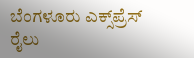ಬೆಂಗಳೂರು ಎಕ್ಸ್‌ಪ್ರೆಸ್ ರೈಲು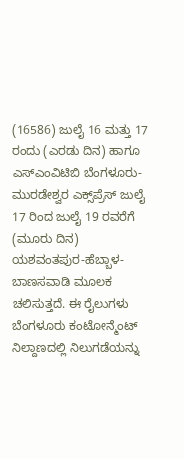(16586) ಜುಲೈ 16 ಮತ್ತು 17 ರಂದು (ಎರಡು ದಿನ) ಹಾಗೂ ಎಸ್‌ಎಂವಿಟಿಬಿ ಬೆಂಗಳೂರು-ಮುರಡೇಶ್ವರ ಎಕ್ಸ್‌ಪ್ರೆಸ್ ಜುಲೈ 17 ರಿಂದ ಜುಲೈ 19 ರವರೆಗೆ (ಮೂರು ದಿನ) ಯಶವಂತಪುರ-ಹೆಬ್ಬಾಳ-ಬಾಣಸವಾಡಿ ಮೂಲಕ ಚಲಿಸುತ್ತದೆ. ಈ ರೈಲುಗಳು ಬೆಂಗಳೂರು ಕಂಟೋನ್ಮೆಂಟ್ ನಿಲ್ದಾಣದಲ್ಲಿ ನಿಲುಗಡೆಯನ್ನು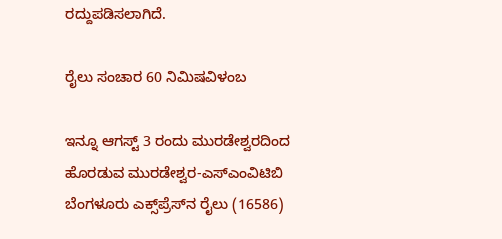ರದ್ದುಪಡಿಸಲಾಗಿದೆ.

ರೈಲು ಸಂಚಾರ 60 ನಿಮಿಷವಿಳಂಬ

ಇನ್ನೂ ಆಗಸ್ಟ್ 3 ರಂದು ಮುರಡೇಶ್ವರದಿಂದ ಹೊರಡುವ ಮುರಡೇಶ್ವರ-ಎಸ್‌ಎಂವಿಟಿಬಿ ಬೆಂಗಳೂರು ಎಕ್ಸ್‌ಪ್ರೆಸ್‌ನ ರೈಲು (16586)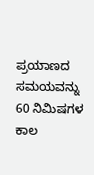ಪ್ರಯಾಣದ ಸಮಯವನ್ನು 60 ನಿಮಿಷಗಳ ಕಾಲ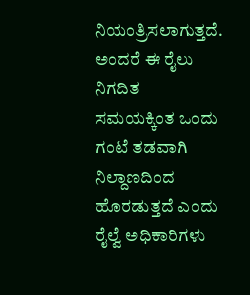ನಿಯಂತ್ರಿಸಲಾಗುತ್ತದೆ. ಅಂದರೆ ಈ ರೈಲು ನಿಗದಿತ ಸಮಯಕ್ಕಿಂತ ಒಂದು ಗಂಟೆ ತಡವಾಗಿ ನಿಲ್ದಾಣದಿಂದ ಹೊರಡುತ್ತದೆ ಎಂದು ರೈಲ್ವೆ ಅಧಿಕಾರಿಗಳು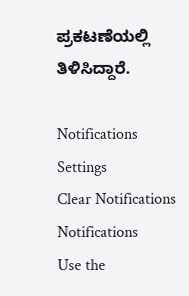ಪ್ರಕಟಣೆಯಲ್ಲಿ ತಿಳಿಸಿದ್ದಾರೆ.

Notifications
Settings
Clear Notifications
Notifications
Use the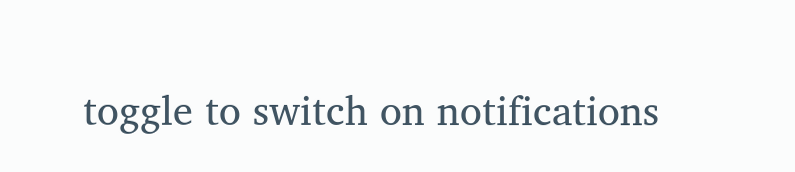toggle to switch on notifications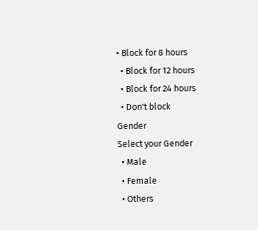• Block for 8 hours
  • Block for 12 hours
  • Block for 24 hours
  • Don't block
Gender
Select your Gender
  • Male
  • Female
  • Others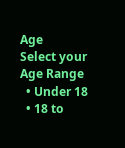Age
Select your Age Range
  • Under 18
  • 18 to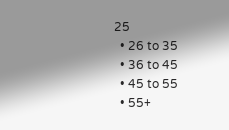25
  • 26 to 35
  • 36 to 45
  • 45 to 55
  • 55+